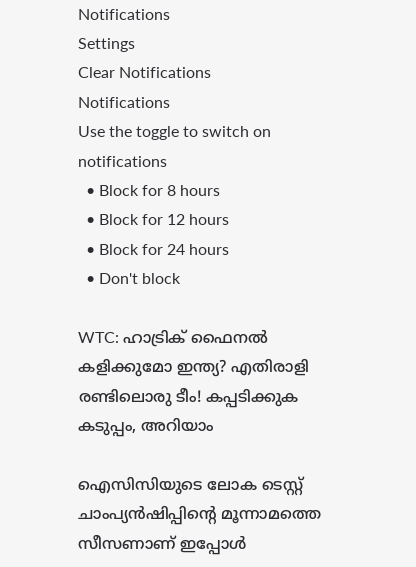Notifications
Settings
Clear Notifications
Notifications
Use the toggle to switch on notifications
  • Block for 8 hours
  • Block for 12 hours
  • Block for 24 hours
  • Don't block

WTC: ഹാട്രിക് ഫൈനല്‍ കളിക്കുമോ ഇന്ത്യ? എതിരാളി രണ്ടിലൊരു ടീം! കപ്പടിക്കുക കടുപ്പം, അറിയാം

ഐസിസിയുടെ ലോക ടെസ്റ്റ് ചാംപ്യന്‍ഷിപ്പിന്റെ മൂന്നാമത്തെ സീസണാണ് ഇപ്പോള്‍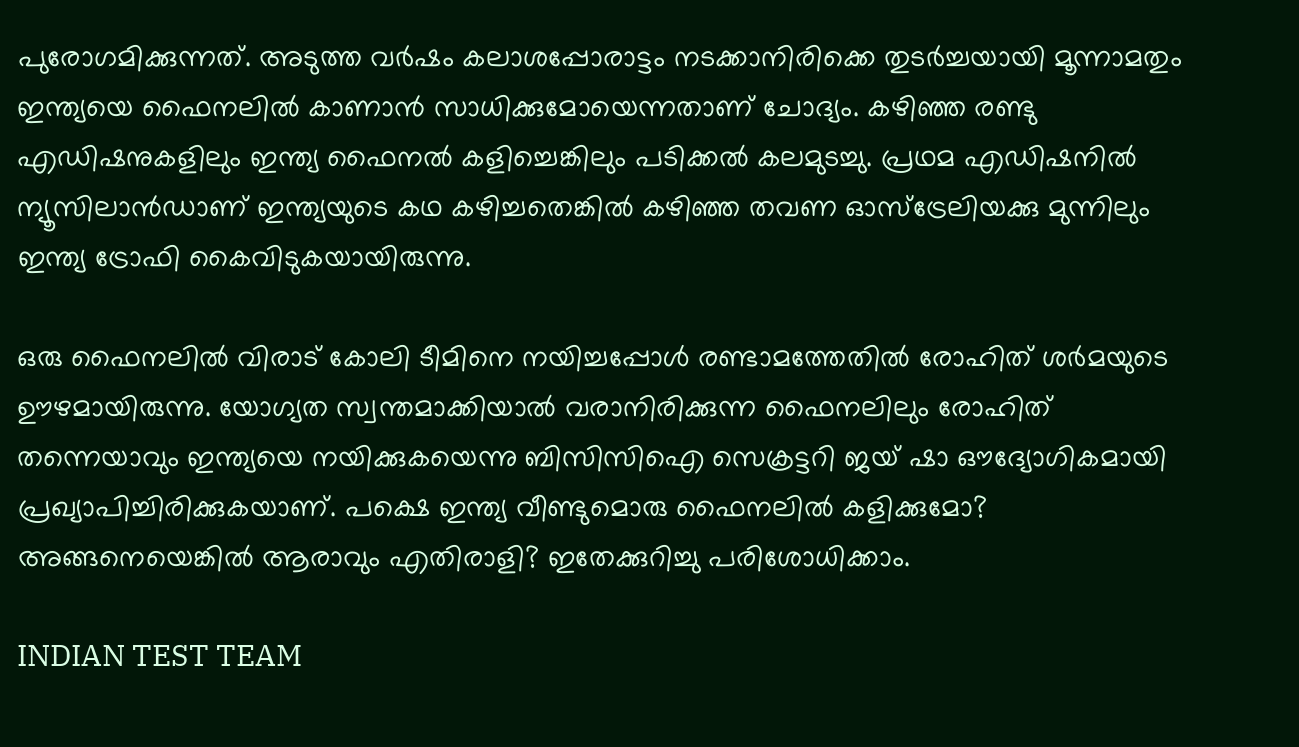പുരോഗമിക്കുന്നത്. അടുത്ത വര്‍ഷം കലാശപ്പോരാട്ടം നടക്കാനിരിക്കെ തുടര്‍ച്ചയായി മൂന്നാമതും ഇന്ത്യയെ ഫൈനലില്‍ കാണാന്‍ സാധിക്കുമോയെന്നതാണ് ചോദ്യം. കഴിഞ്ഞ രണ്ടു എഡിഷനുകളിലും ഇന്ത്യ ഫൈനല്‍ കളിച്ചെങ്കിലും പടിക്കല്‍ കലമുടച്ചു. പ്രഥമ എഡിഷനില്‍ ന്യൂസിലാന്‍ഡാണ് ഇന്ത്യയുടെ കഥ കഴിച്ചതെങ്കില്‍ കഴിഞ്ഞ തവണ ഓസ്‌ട്രേലിയക്കു മുന്നിലും ഇന്ത്യ ട്രോഫി കൈവിടുകയായിരുന്നു.

ഒരു ഫൈനലില്‍ വിരാട് കോലി ടീമിനെ നയിച്ചപ്പോള്‍ രണ്ടാമത്തേതില്‍ രോഹിത് ശര്‍മയുടെ ഊഴമായിരുന്നു. യോഗ്യത സ്വന്തമാക്കിയാല്‍ വരാനിരിക്കുന്ന ഫൈനലിലും രോഹിത് തന്നെയാവും ഇന്ത്യയെ നയിക്കുകയെന്നു ബിസിസിഐ സെക്രട്ടറി ജയ് ഷാ ഔദ്യോഗികമായി പ്രഖ്യാപിച്ചിരിക്കുകയാണ്. പക്ഷെ ഇന്ത്യ വീണ്ടുമൊരു ഫൈനലില്‍ കളിക്കുമോ? അങ്ങനെയെങ്കില്‍ ആരാവും എതിരാളി? ഇതേക്കുറിച്ചു പരിശോധിക്കാം.

INDIAN TEST TEAM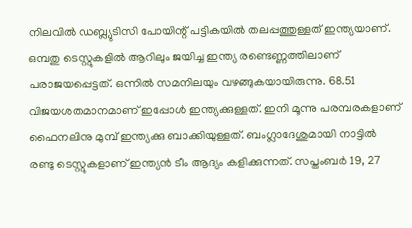നിലവില്‍ ഡബ്ല്യുടിസി പോയിന്റ് പട്ടികയില്‍ തലപ്പത്തുള്ളത് ഇന്ത്യയാണ്. ഒമ്പതു ടെസ്റ്റുകളില്‍ ആറിലും ജയിച്ച ഇന്ത്യ രണ്ടെണ്ണത്തിലാണ് പരാജയപ്പെട്ടത്. ഒന്നില്‍ സമനിലയും വഴങ്ങുകയായിരുന്നു. 68.51 വിജയശതമാനമാണ് ഇപ്പോള്‍ ഇന്ത്യക്കുള്ളത്. ഇനി മൂന്നു പരമ്പരകളാണ് ഫൈനലിനു മുമ്പ് ഇന്ത്യക്കു ബാക്കിയുള്ളത്. ബംഗ്ലാദേശുമായി നാട്ടില്‍ രണ്ടു ടെസ്റ്റുകളാണ് ഇന്ത്യന്‍ ടീം ആദ്യം കളിക്കുന്നത്. സപ്തംബര്‍ 19, 27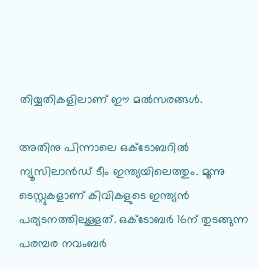തിയ്യതികളിലാണ് ഈ മല്‍സരങ്ങള്‍.

അതിനു പിന്നാലെ ഒക്ടോബറില്‍ ന്യൂസിലാന്‍ഡ് ടീം ഇന്ത്യയിലെത്തും. മൂന്നു ടെസ്റ്റുകളാണ് കിവികളുടെ ഇന്ത്യന്‍ പര്യടനത്തിലുള്ളത്. ഒക്ടോബര്‍ 16ന് തുടങ്ങുന്ന പരമ്പര നവംബര്‍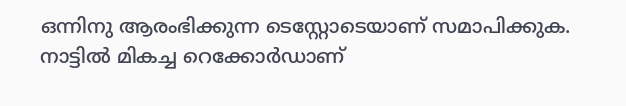ഒന്നിനു ആരംഭിക്കുന്ന ടെസ്റ്റോടെയാണ് സമാപിക്കുക. നാട്ടില്‍ മികച്ച റെക്കോര്‍ഡാണ്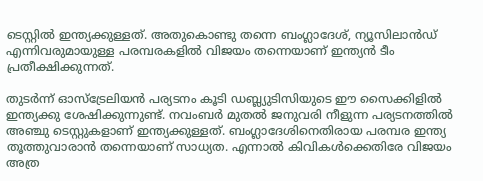ടെസ്റ്റില്‍ ഇന്ത്യക്കുള്ളത്. അതുകൊണ്ടു തന്നെ ബംഗ്ലാദേശ്, ന്യൂസിലാന്‍ഡ് എന്നിവരുമായുള്ള പരമ്പരകളില്‍ വിജയം തന്നെയാണ് ഇന്ത്യന്‍ ടീം പ്രതീക്ഷിക്കുന്നത്.

തുടര്‍ന്ന് ഓസ്‌ട്രേലിയന്‍ പര്യടനം കൂടി ഡബ്ല്യുടിസിയുടെ ഈ സൈക്കിളില്‍ ഇന്ത്യക്കു ശേഷിക്കുന്നുണ്ട്. നവംബര്‍ മുതല്‍ ജനുവരി നീളുന്ന പര്യടനത്തില്‍ അഞ്ചു ടെസ്റ്റുകളാണ് ഇന്ത്യക്കുള്ളത്. ബംഗ്ലാദേശിനെതിരായ പരമ്പര ഇന്ത്യ തൂത്തുവാരാന്‍ തന്നെയാണ് സാധ്യത. എന്നാല്‍ കിവികള്‍ക്കെതിരേ വിജയം അത്ര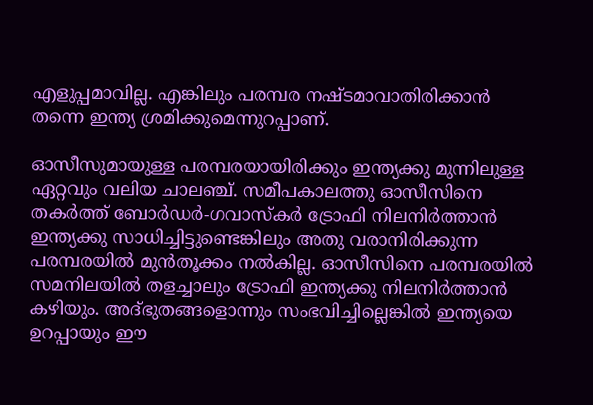എളുപ്പമാവില്ല. എങ്കിലും പരമ്പര നഷ്ടമാവാതിരിക്കാന്‍ തന്നെ ഇന്ത്യ ശ്രമിക്കുമെന്നുറപ്പാണ്.

ഓസീസുമായുള്ള പരമ്പരയായിരിക്കും ഇന്ത്യക്കു മുന്നിലുള്ള ഏറ്റവും വലിയ ചാലഞ്ച്. സമീപകാലത്തു ഓസീസിനെ തകര്‍ത്ത് ബോര്‍ഡര്‍-ഗവാസ്‌കര്‍ ട്രോഫി നിലനിര്‍ത്താന്‍ ഇന്ത്യക്കു സാധിച്ചിട്ടുണ്ടെങ്കിലും അതു വരാനിരിക്കുന്ന പരമ്പരയില്‍ മുന്‍തൂക്കം നല്‍കില്ല. ഓസീസിനെ പരമ്പരയില്‍ സമനിലയില്‍ തളച്ചാലും ട്രോഫി ഇന്ത്യക്കു നിലനിര്‍ത്താന്‍ കഴിയും. അദ്ഭുതങ്ങളൊന്നും സംഭവിച്ചില്ലെങ്കില്‍ ഇന്ത്യയെ ഉറപ്പായും ഈ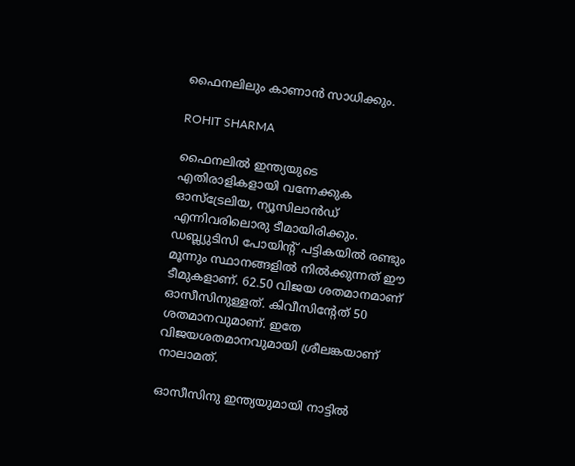ഫൈനലിലും കാണാന്‍ സാധിക്കും.

ROHIT SHARMA

ഫൈനലില്‍ ഇന്ത്യയുടെ എതിരാളികളായി വന്നേക്കുക ഓസ്‌ട്രേലിയ, ന്യൂസിലാന്‍ഡ് എന്നിവരിലൊരു ടീമായിരിക്കും. ഡബ്ല്യുടിസി പോയിന്റ് പട്ടികയില്‍ രണ്ടും മൂന്നും സ്ഥാനങ്ങളില്‍ നില്‍ക്കുന്നത് ഈ ടീമുകളാണ്. 62.50 വിജയ ശതമാനമാണ് ഓസീസിനുള്ളത്. കിവീസിന്റേത് 50 ശതമാനവുമാണ്. ഇതേ വിജയശതമാനവുമായി ശ്രീലങ്കയാണ് നാലാമത്.

ഓസീസിനു ഇന്ത്യയുമായി നാട്ടില്‍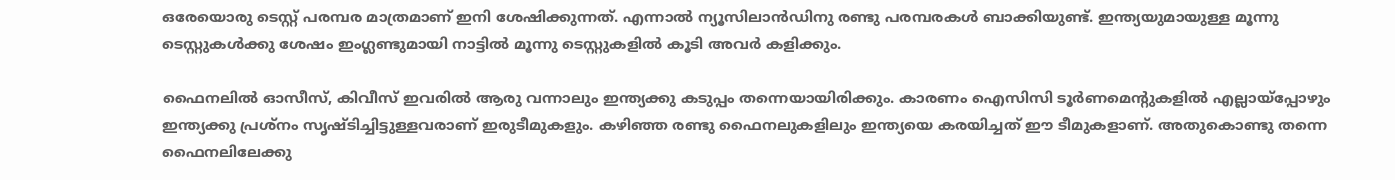ഒരേയൊരു ടെസ്റ്റ് പരമ്പര മാത്രമാണ് ഇനി ശേഷിക്കുന്നത്. എന്നാല്‍ ന്യൂസിലാന്‍ഡിനു രണ്ടു പരമ്പരകള്‍ ബാക്കിയുണ്ട്. ഇന്ത്യയുമായുള്ള മൂന്നു ടെസ്റ്റുകള്‍ക്കു ശേഷം ഇംഗ്ലണ്ടുമായി നാട്ടില്‍ മൂന്നു ടെസ്റ്റുകളില്‍ കൂടി അവര്‍ കളിക്കും.

ഫൈനലില്‍ ഓസീസ്, കിവീസ് ഇവരില്‍ ആരു വന്നാലും ഇന്ത്യക്കു കടുപ്പം തന്നെയായിരിക്കും. കാരണം ഐസിസി ടൂര്‍ണമെന്റുകളില്‍ എല്ലായ്‌പ്പോഴും ഇന്ത്യക്കു പ്രശ്‌നം സൃഷ്ടിച്ചിട്ടുള്ളവരാണ് ഇരുടീമുകളും. കഴിഞ്ഞ രണ്ടു ഫൈനലുകളിലും ഇന്ത്യയെ കരയിച്ചത് ഈ ടീമുകളാണ്. അതുകൊണ്ടു തന്നെ ഫൈനലിലേക്കു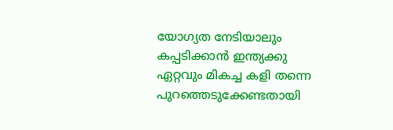യോഗ്യത നേടിയാലും കപ്പടിക്കാന്‍ ഇന്ത്യക്കു ഏറ്റവും മികച്ച കളി തന്നെ പുറത്തെടുക്കേണ്ടതായി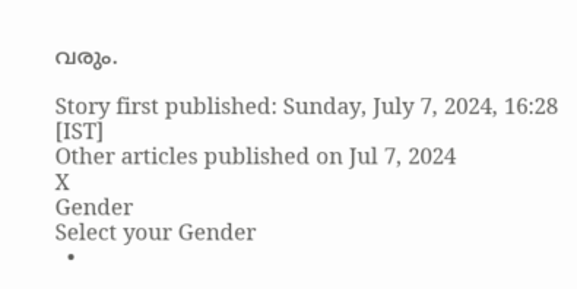വരും.

Story first published: Sunday, July 7, 2024, 16:28 [IST]
Other articles published on Jul 7, 2024
X
Gender
Select your Gender
  •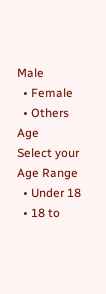Male
  • Female
  • Others
Age
Select your Age Range
  • Under 18
  • 18 to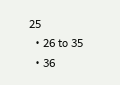25
  • 26 to 35
  • 36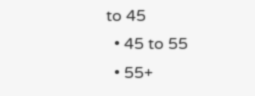to 45
  • 45 to 55
  • 55+